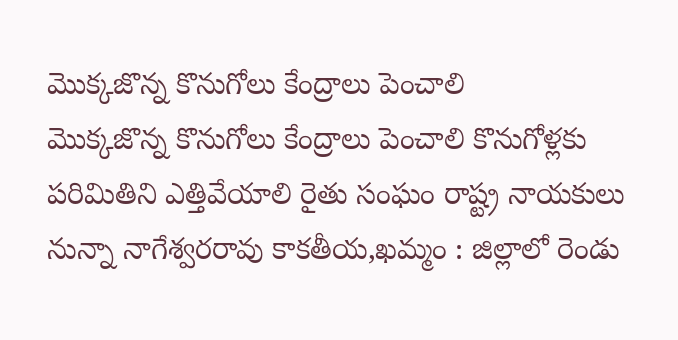మొక్కజొన్న కొనుగోలు కేంద్రాలు పెంచాలి
మొక్కజొన్న కొనుగోలు కేంద్రాలు పెంచాలి కొనుగోళ్లకు పరిమితిని ఎత్తివేయాలి రైతు సంఘం రాష్ట్ర నాయకులు నున్నా నాగేశ్వరరావు కాకతీయ,ఖమ్మం : జిల్లాలో రెండు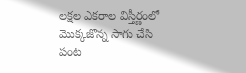లక్షల ఎకరాల విస్తీర్ణంలో మొక్కజొన్న సాగు చేసి పంట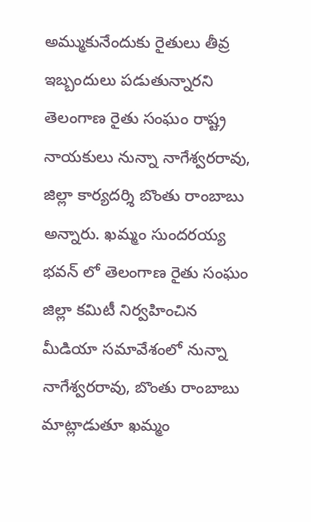అమ్ముకునేందుకు రైతులు తీవ్ర ఇబ్బందులు పడుతున్నారని తెలంగాణ రైతు సంఘం రాష్ట్ర నాయకులు నున్నా నాగేశ్వరరావు, జిల్లా కార్యదర్శి బొంతు రాంబాబు అన్నారు. ఖమ్మం సుందరయ్య భవన్ లో తెలంగాణ రైతు సంఘం జిల్లా కమిటీ నిర్వహించిన మీడియా సమావేశంలో నున్నా నాగేశ్వరరావు, బొంతు రాంబాబు మాట్లాడుతూ ఖమ్మం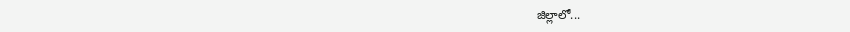జిల్లాలో...